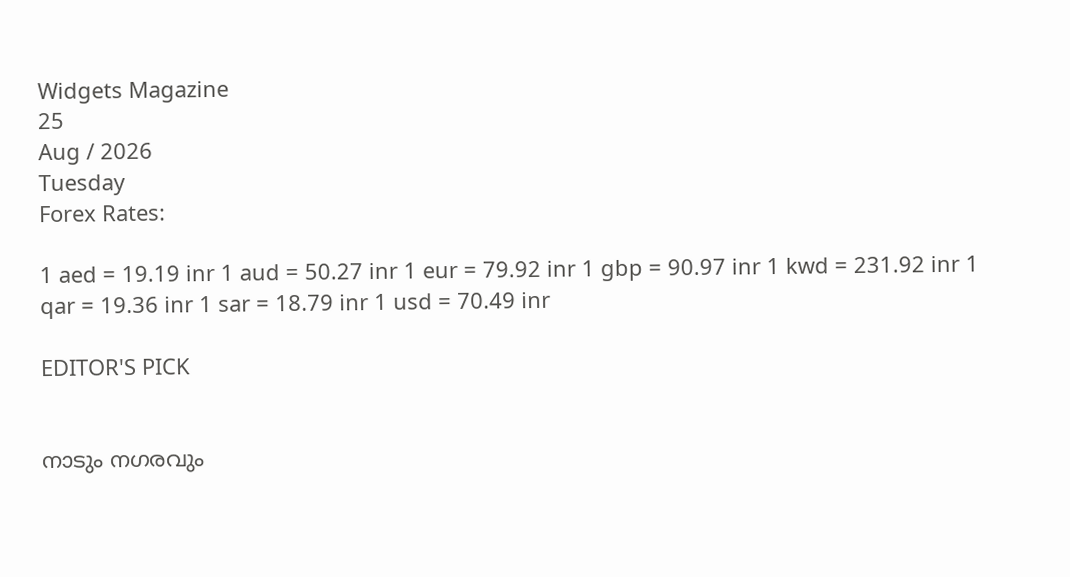Widgets Magazine
25
Aug / 2026
Tuesday
Forex Rates:

1 aed = 19.19 inr 1 aud = 50.27 inr 1 eur = 79.92 inr 1 gbp = 90.97 inr 1 kwd = 231.92 inr 1 qar = 19.36 inr 1 sar = 18.79 inr 1 usd = 70.49 inr

EDITOR'S PICK


നാടും നഗരവും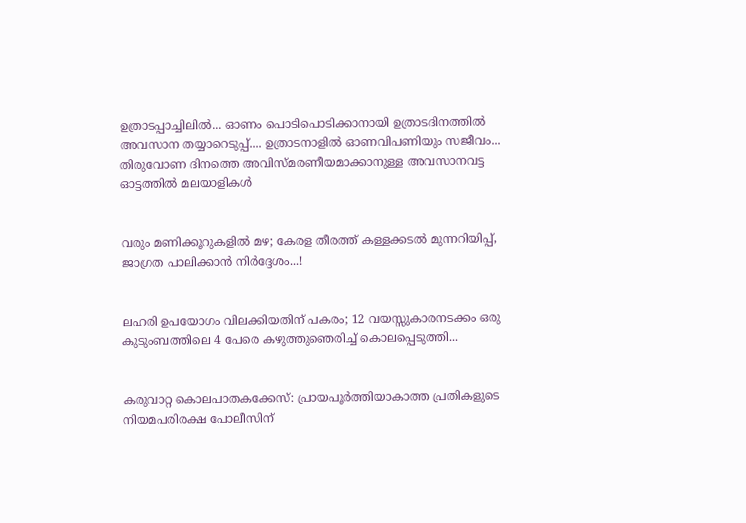ഉത്രാടപ്പാച്ചിലിൽ... ഓണം പൊടിപൊടിക്കാനായി ഉത്രാടദിനത്തിൽ അവസാന തയ്യാറെടുപ്പ്.... ഉത്രാടനാളിൽ ഓണവിപണിയും സജീവം... തിരുവോണ ദിനത്തെ അവിസ്മരണീയമാക്കാനുള്ള അവസാനവട്ട ഓട്ടത്തിൽ മലയാളികൾ


വരും മണിക്കൂറുകളിൽ മഴ; കേരള തീരത്ത് കള്ളക്കടൽ മുന്നറിയിപ്പ്, ജാഗ്രത പാലിക്കാൻ നിർദ്ദേശം...!


ലഹരി ഉപയോഗം വിലക്കിയതിന് പകരം; 12 വയസ്സുകാരനടക്കം ഒരു കുടുംബത്തിലെ 4 പേരെ കഴുത്തുഞെരിച്ച് കൊലപ്പെടുത്തി...


കരുവാറ്റ കൊലപാതകക്കേസ്: പ്രായപൂർത്തിയാകാത്ത പ്രതികളുടെ നിയമപരിരക്ഷ പോലീസിന്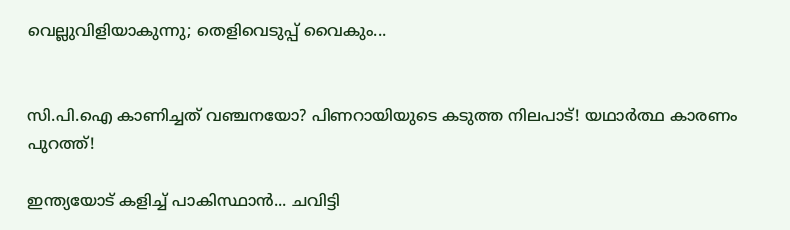വെല്ലുവിളിയാകുന്നു; തെളിവെടുപ്പ് വൈകും...


സി.പി.ഐ കാണിച്ചത് വഞ്ചനയോ? പിണറായിയുടെ കടുത്ത നിലപാട്! യഥാർത്ഥ കാരണം പുറത്ത്!

ഇന്ത്യയോട് കളിച്ച് പാകിസ്ഥാൻ... ചവിട്ടി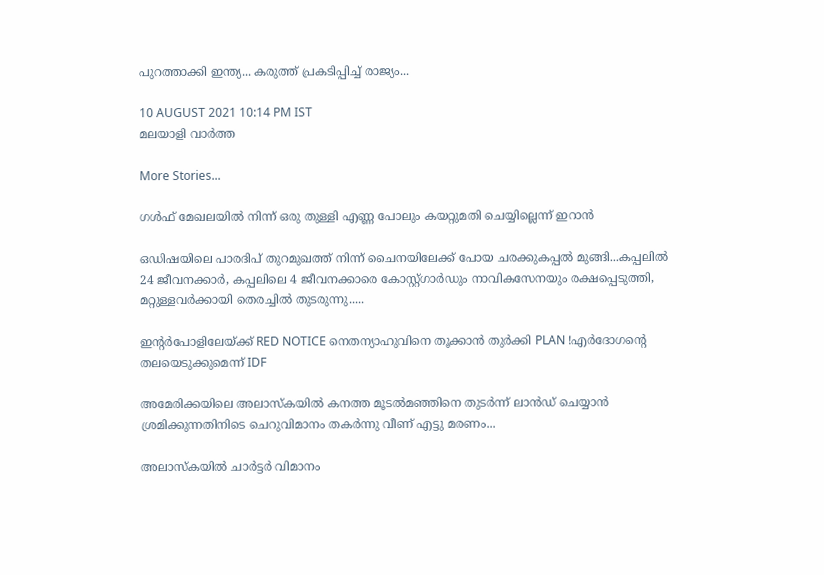പുറത്താക്കി ഇന്ത്യ... കരുത്ത് പ്രകടിപ്പിച്ച് രാജ്യം...

10 AUGUST 2021 10:14 PM IST
മലയാളി വാര്‍ത്ത

More Stories...

ഗള്‍ഫ് മേഖലയില്‍ നിന്ന് ഒരു തുള്ളി എണ്ണ പോലും കയറ്റുമതി ചെയ്യില്ലെന്ന് ഇറാന്‍

ഒഡിഷയിലെ പാരദിപ് തുറമുഖത്ത് നിന്ന് ചൈനയിലേക്ക് പോയ ചരക്കുകപ്പൽ മുങ്ങി...കപ്പലിൽ 24 ജീവനക്കാർ, കപ്പലിലെ 4 ജീവനക്കാരെ കോസ്റ്റ്ഗാ‌ർഡും നാവികസേനയും രക്ഷപ്പെടുത്തി, മറ്റുള്ളവർക്കായി തെരച്ചിൽ തുടരുന്നു.....

ഇന്റർപോളിലേയ്ക്ക് RED NOTICE നെതന്യാഹുവിനെ തൂക്കാൻ തുർക്കി PLAN !എർദോഗന്റെ തലയെടുക്കുമെന്ന് IDF

അമേരിക്കയിലെ അലാസ്കയിൽ കനത്ത മൂടൽമഞ്ഞിനെ തുടർന്ന് ലാൻഡ് ചെയ്യാൻ ശ്രമിക്കുന്നതിനിടെ ചെറുവിമാനം തകർന്നു വീണ് എട്ടു മരണം...

അലാസ്‌കയില്‍ ചാര്‍ട്ടര്‍ വിമാനം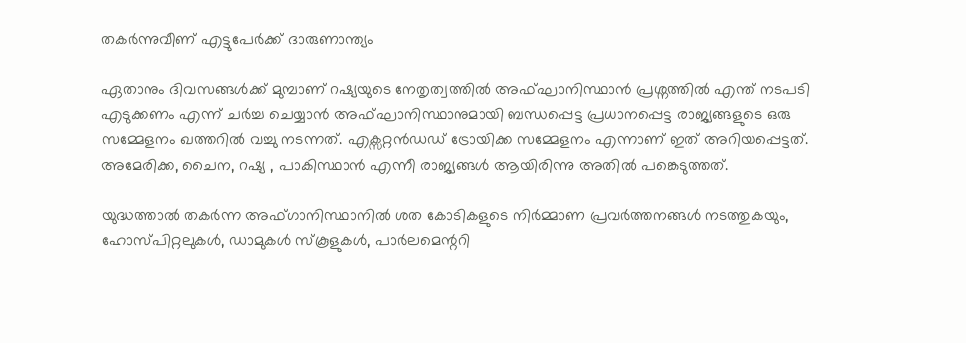തകര്‍ന്നുവീണ് എട്ടുപേര്‍ക്ക് ദാരുണാന്ത്യം

ഏതാനും ദിവസങ്ങൾക്ക് മുമ്പാണ് റഷ്യയുടെ നേതൃത്വത്തിൽ അഫ്ഘാനിസ്ഥാൻ പ്രശ്നത്തിൽ എന്ത് നടപടി എടുക്കണം എന്ന് ചർച്ച ചെയ്യാൻ അഫ്ഘാനിസ്ഥാനുമായി ബന്ധപ്പെട്ട പ്രധാനപ്പെട്ട രാജ്യങ്ങളുടെ ഒരു സമ്മേളനം ഖത്തറിൽ വച്ചു നടന്നത്. എക്സറ്റൻഡഡ്‌ ട്രോയിക്ക സമ്മേളനം എന്നാണ് ഇത് അറിയപ്പെട്ടത്. അമേരിക്ക, ചൈന, റഷ്യ , പാകിസ്ഥാൻ എന്നീ രാജ്യങ്ങൾ ആയിരിന്നു അതിൽ പങ്കെടുത്തത്.

യുദ്ധത്താൽ തകർന്ന അഫ്‌ഗാനിസ്ഥാനിൽ ശത കോടികളുടെ നിർമ്മാണ പ്രവർത്തനങ്ങൾ നടത്തുകയും, ഹോസ്പിറ്റലുകൾ, ഡാമുകൾ സ്കൂളുകൾ, പാർലമെന്ററി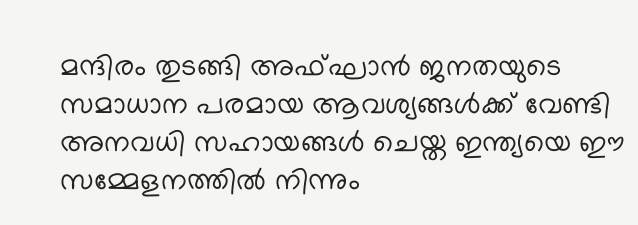മന്ദിരം തുടങ്ങി അഫ്ഘാൻ ജനതയുടെ സമാധാന പരമായ ആവശ്യങ്ങൾക്ക് വേണ്ടി അനവധി സഹായങ്ങൾ ചെയ്ത ഇന്ത്യയെ ഈ സമ്മേളനത്തിൽ നിന്നും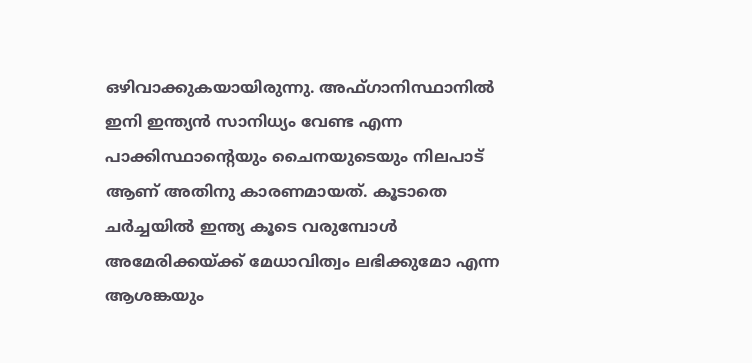ഒഴിവാക്കുകയായിരുന്നു. അഫ്‌ഗാനിസ്ഥാനിൽ ഇനി ഇന്ത്യൻ സാനിധ്യം വേണ്ട എന്ന പാക്കിസ്ഥാന്റെയും ചൈനയുടെയും നിലപാട് ആണ് അതിനു കാരണമായത്. കൂടാതെ ചർച്ചയിൽ ഇന്ത്യ കൂടെ വരുമ്പോൾ അമേരിക്കയ്ക്ക് മേധാവിത്വം ലഭിക്കുമോ എന്ന ആശങ്കയും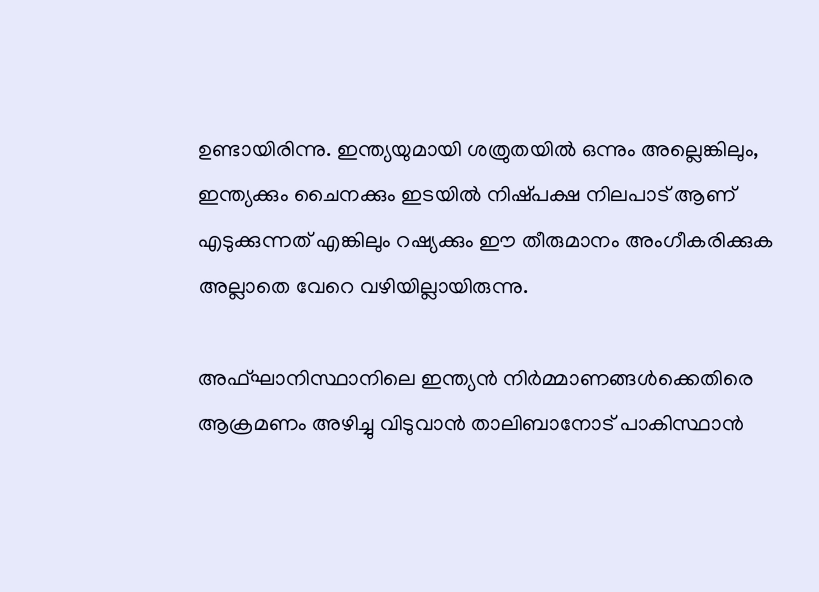ഉണ്ടായിരിന്നു. ഇന്ത്യയുമായി ശത്രുതയിൽ ഒന്നും അല്ലെങ്കിലും, ഇന്ത്യക്കും ചൈനക്കും ഇടയിൽ നിഷ്‌പക്ഷ നിലപാട് ആണ് എടുക്കുന്നത് എങ്കിലും റഷ്യക്കും ഈ തീരുമാനം അംഗീകരിക്കുക അല്ലാതെ വേറെ വഴിയില്ലായിരുന്നു.

അഫ്ഘാനിസ്ഥാനിലെ ഇന്ത്യൻ നിർമ്മാണങ്ങൾക്കെതിരെ ആക്രമണം അഴിച്ചു വിടുവാൻ താലിബാനോട് പാകിസ്ഥാൻ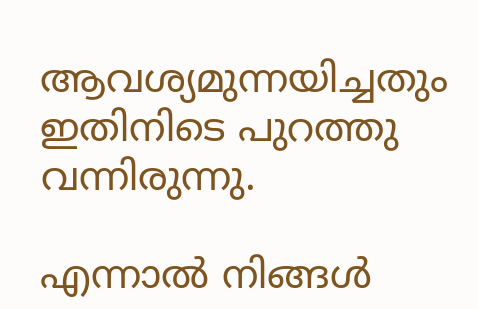ആവശ്യമുന്നയിച്ചതും ഇതിനിടെ പുറത്തു വന്നിരുന്നു.

എന്നാൽ നിങ്ങൾ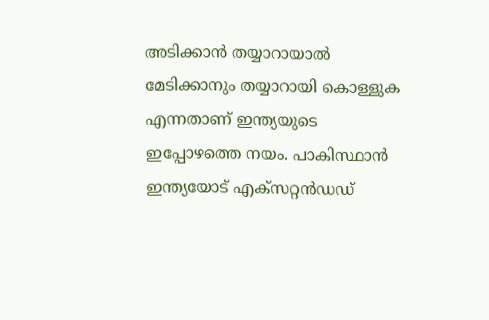അടിക്കാൻ തയ്യാറായാൽ മേടിക്കാനും തയ്യാറായി കൊള്ളുക എന്നതാണ് ഇന്ത്യയുടെ ഇപ്പോഴത്തെ നയം. പാകിസ്ഥാൻ ഇന്ത്യയോട് എക്സറ്റൻഡഡ്‌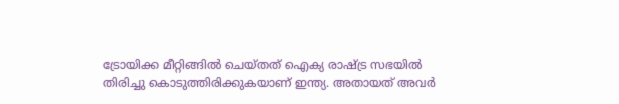ട്രോയിക്ക മീറ്റിങ്ങിൽ ചെയ്തത് ഐക്യ രാഷ്ട്ര സഭയിൽ തിരിച്ചു കൊടുത്തിരിക്കുകയാണ് ഇന്ത്യ. അതായത് അവർ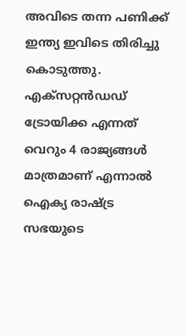അവിടെ തന്ന പണിക്ക് ഇന്ത്യ ഇവിടെ തിരിച്ചു കൊടുത്തു. എക്സറ്റൻഡഡ്‌ ട്രോയിക്ക എന്നത് വെറും 4 രാജ്യങ്ങൾ മാത്രമാണ് എന്നാൽ ഐക്യ രാഷ്ട്ര സഭയുടെ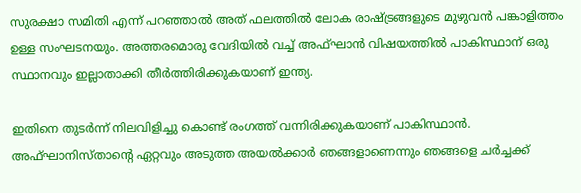സുരക്ഷാ സമിതി എന്ന് പറഞ്ഞാൽ അത് ഫലത്തിൽ ലോക രാഷ്ട്രങ്ങളുടെ മുഴുവൻ പങ്കാളിത്തം ഉള്ള സംഘടനയും. അത്തരമൊരു വേദിയിൽ വച്ച് അഫ്ഘാൻ വിഷയത്തിൽ പാകിസ്ഥാന് ഒരു സ്ഥാനവും ഇല്ലാതാക്കി തീർത്തിരിക്കുകയാണ് ഇന്ത്യ.

ഇതിനെ തുടർന്ന് നിലവിളിച്ചു കൊണ്ട് രംഗത്ത് വന്നിരിക്കുകയാണ് പാകിസ്ഥാൻ. അഫ്ഘാനിസ്താന്റെ ഏറ്റവും അടുത്ത അയൽക്കാർ ഞങ്ങളാണെന്നും ഞങ്ങളെ ചർച്ചക്ക്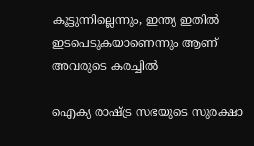കൂട്ടുന്നില്ലെന്നും, ഇന്ത്യ ഇതിൽ ഇടപെടുകയാണെന്നും ആണ് അവരുടെ കരച്ചിൽ

ഐക്യ രാഷ്ട്ര സഭയുടെ സുരക്ഷാ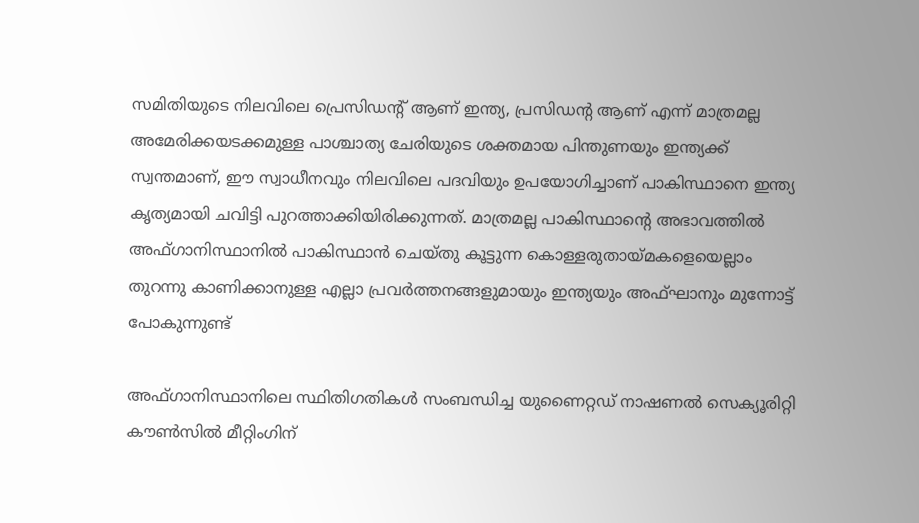സമിതിയുടെ നിലവിലെ പ്രെസിഡന്റ് ആണ് ഇന്ത്യ, പ്രസിഡന്റ ആണ് എന്ന് മാത്രമല്ല അമേരിക്കയടക്കമുള്ള പാശ്ചാത്യ ചേരിയുടെ ശക്തമായ പിന്തുണയും ഇന്ത്യക്ക് സ്വന്തമാണ്, ഈ സ്വാധീനവും നിലവിലെ പദവിയും ഉപയോഗിച്ചാണ് പാകിസ്ഥാനെ ഇന്ത്യ കൃത്യമായി ചവിട്ടി പുറത്താക്കിയിരിക്കുന്നത്. മാത്രമല്ല പാകിസ്ഥാന്റെ അഭാവത്തിൽ അഫ്‌ഗാനിസ്ഥാനിൽ പാകിസ്ഥാൻ ചെയ്തു കൂട്ടുന്ന കൊള്ളരുതായ്മകളെയെല്ലാം തുറന്നു കാണിക്കാനുള്ള എല്ലാ പ്രവർത്തനങ്ങളുമായും ഇന്ത്യയും അഫ്ഘാനും മുന്നോട്ട് പോകുന്നുണ്ട്

അഫ്ഗാനിസ്ഥാനിലെ സ്ഥിതിഗതികൾ സംബന്ധിച്ച യുണൈറ്റഡ് നാഷണൽ സെക്യൂരിറ്റി കൗൺസിൽ മീറ്റിംഗിന്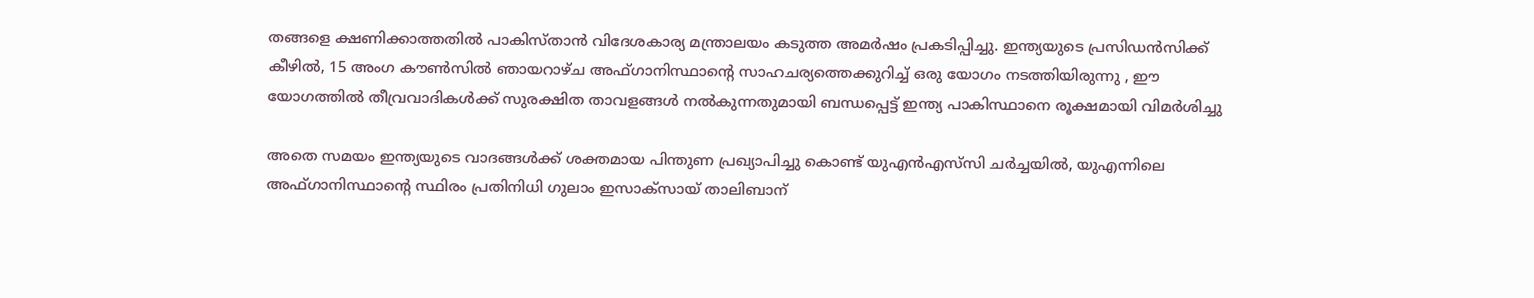തങ്ങളെ ക്ഷണിക്കാത്തതിൽ പാകിസ്താൻ വിദേശകാര്യ മന്ത്രാലയം കടുത്ത അമർഷം പ്രകടിപ്പിച്ചു. ഇന്ത്യയുടെ പ്രസിഡൻസിക്ക് കീഴിൽ, 15 അംഗ കൗൺസിൽ ഞായറാഴ്ച അഫ്ഗാനിസ്ഥാന്റെ സാഹചര്യത്തെക്കുറിച്ച് ഒരു യോഗം നടത്തിയിരുന്നു , ഈ യോഗത്തിൽ തീവ്രവാദികൾക്ക് സുരക്ഷിത താവളങ്ങൾ നൽകുന്നതുമായി ബന്ധപ്പെട്ട് ഇന്ത്യ പാകിസ്ഥാനെ രൂക്ഷമായി വിമർശിച്ചു

അതെ സമയം ഇന്ത്യയുടെ വാദങ്ങൾക്ക് ശക്തമായ പിന്തുണ പ്രഖ്യാപിച്ചു കൊണ്ട് യുഎൻഎസ്‌സി ചർച്ചയിൽ, യുഎന്നിലെ അഫ്ഗാനിസ്ഥാന്റെ സ്ഥിരം പ്രതിനിധി ഗുലാം ഇസാക്‌സായ് താലിബാന്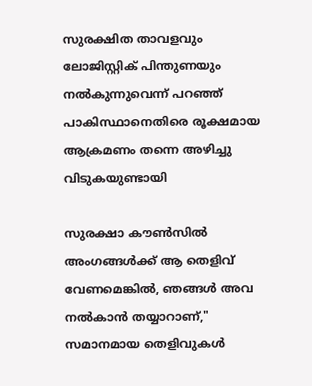സുരക്ഷിത താവളവും ലോജിസ്റ്റിക് പിന്തുണയും നൽകുന്നുവെന്ന് പറഞ്ഞ് പാകിസ്ഥാനെതിരെ രൂക്ഷമായ ആക്രമണം തന്നെ അഴിച്ചു വിടുകയുണ്ടായി

സുരക്ഷാ കൗൺസിൽ അംഗങ്ങൾക്ക് ആ തെളിവ് വേണമെങ്കിൽ, ഞങ്ങൾ അവ നൽകാൻ തയ്യാറാണ്," സമാനമായ തെളിവുകൾ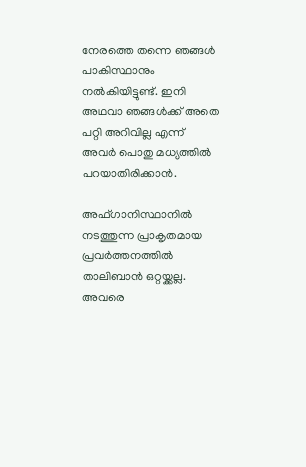നേരത്തെ തന്നെ ഞങ്ങൾ പാകിസ്ഥാനും നൽകിയിട്ടുണ്ട്. ഇനി അഥവാ ഞങ്ങൾക്ക് അതെ പറ്റി അറിവില്ല എന്ന് അവർ പൊതു മധ്യത്തിൽ പറയാതിരിക്കാൻ.

അഫ്‌ഗാനിസ്ഥാനിൽ നടത്തുന്ന പ്രാകൃതമായ പ്രവർത്തനത്തിൽ താലിബാൻ ഒറ്റയ്ക്കല്ല. അവരെ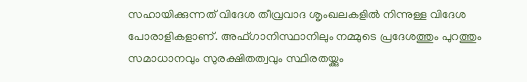സഹായിക്കുന്നത് വിദേശ തീവ്രവാദ ശൃംഖലകളിൽ നിന്നുള്ള വിദേശ പോരാളികളാണ്. അഫ്ഗാനിസ്ഥാനിലും നമ്മുടെ പ്രദേശത്തും പുറത്തും സമാധാനവും സുരക്ഷിതത്വവും സ്ഥിരതയ്ക്കും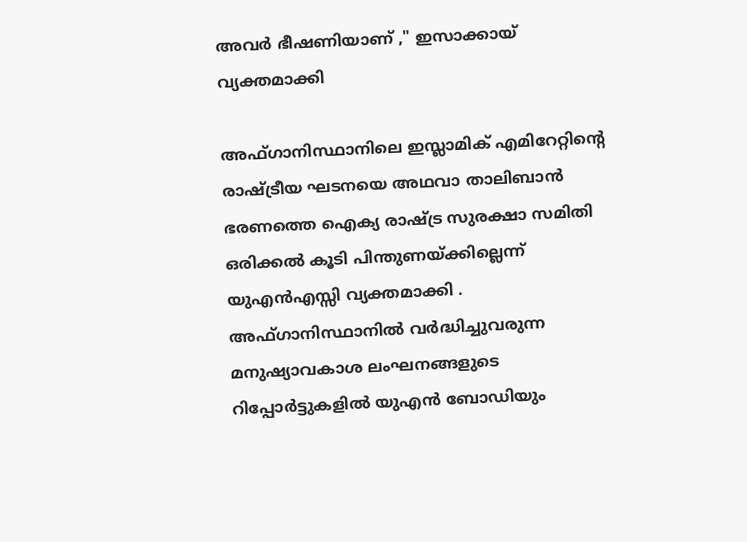അവർ ഭീഷണിയാണ് ," ഇസാക്കായ് വ്യക്തമാക്കി

അഫ്ഗാനിസ്ഥാനിലെ ഇസ്ലാമിക് എമിറേറ്റിന്റെ രാഷ്ട്രീയ ഘടനയെ അഥവാ താലിബാൻ ഭരണത്തെ ഐക്യ രാഷ്ട്ര സുരക്ഷാ സമിതി ഒരിക്കൽ കൂടി പിന്തുണയ്ക്കില്ലെന്ന് യുഎൻഎസ്സി വ്യക്തമാക്കി . അഫ്ഗാനിസ്ഥാനിൽ വർദ്ധിച്ചുവരുന്ന മനുഷ്യാവകാശ ലംഘനങ്ങളുടെ റിപ്പോർട്ടുകളിൽ യുഎൻ ബോഡിയും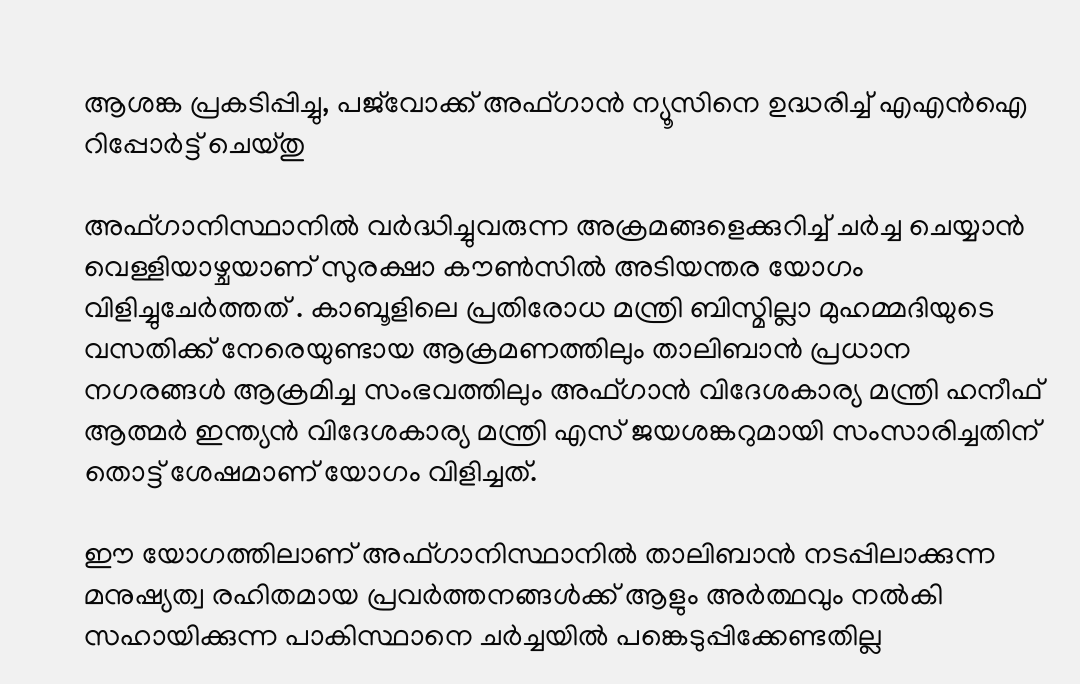ആശങ്ക പ്രകടിപ്പിച്ചു, പജ്‌വോക്ക് അഫ്ഗാൻ ന്യൂസിനെ ഉദ്ധരിച്ച് എഎൻഐ റിപ്പോർട്ട് ചെയ്തു

അഫ്ഗാനിസ്ഥാനിൽ വർദ്ധിച്ചുവരുന്ന അക്രമങ്ങളെക്കുറിച്ച് ചർച്ച ചെയ്യാൻ വെള്ളിയാഴ്ചയാണ് സുരക്ഷാ കൗൺസിൽ അടിയന്തര യോഗം വിളിച്ചുചേർത്തത് . കാബൂളിലെ പ്രതിരോധ മന്ത്രി ബിസ്മില്ലാ മുഹമ്മദിയുടെ വസതിക്ക് നേരെയുണ്ടായ ആക്രമണത്തിലും താലിബാൻ പ്രധാന നഗരങ്ങൾ ആക്രമിച്ച സംഭവത്തിലും അഫ്ഗാൻ വിദേശകാര്യ മന്ത്രി ഹനീഫ് ആത്മർ ഇന്ത്യൻ വിദേശകാര്യ മന്ത്രി എസ് ജയശങ്കറുമായി സംസാരിച്ചതിന് തൊട്ട് ശേഷമാണ് യോഗം വിളിച്ചത്.

ഈ യോഗത്തിലാണ് അഫ്‌ഗാനിസ്ഥാനിൽ താലിബാൻ നടപ്പിലാക്കുന്ന മനുഷ്യത്വ രഹിതമായ പ്രവർത്തനങ്ങൾക്ക് ആളും അർത്ഥവും നൽകി സഹായിക്കുന്ന പാകിസ്ഥാനെ ചർച്ചയിൽ പങ്കെടുപ്പിക്കേണ്ടതില്ല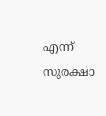എന്ന് സുരക്ഷാ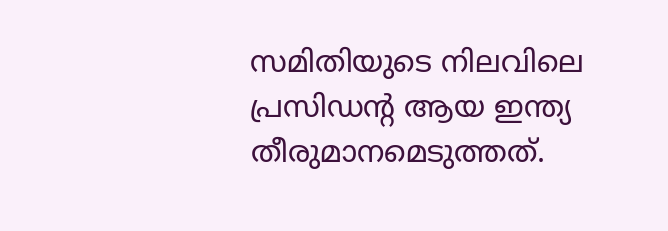സമിതിയുടെ നിലവിലെ പ്രസിഡന്റ ആയ ഇന്ത്യ തീരുമാനമെടുത്തത്.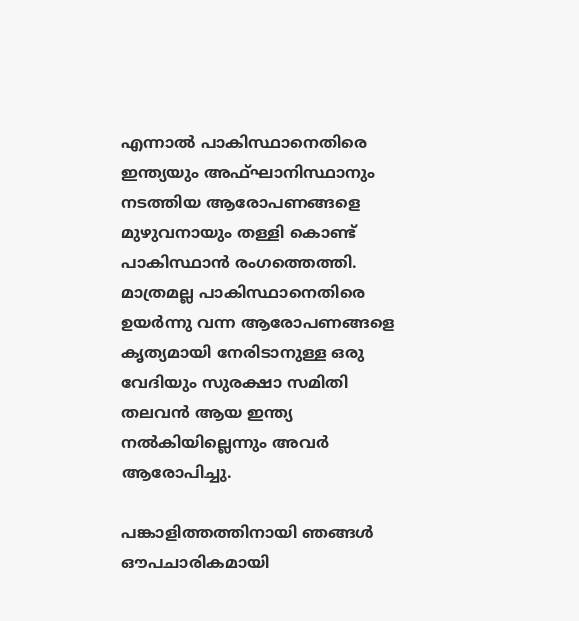എന്നാൽ പാകിസ്ഥാനെതിരെ ഇന്ത്യയും അഫ്ഘാനിസ്ഥാനും നടത്തിയ ആരോപണങ്ങളെ മുഴുവനായും തള്ളി കൊണ്ട് പാകിസ്ഥാൻ രംഗത്തെത്തി. മാത്രമല്ല പാകിസ്ഥാനെതിരെ ഉയർന്നു വന്ന ആരോപണങ്ങളെ കൃത്യമായി നേരിടാനുള്ള ഒരു വേദിയും സുരക്ഷാ സമിതി തലവൻ ആയ ഇന്ത്യ നൽകിയില്ലെന്നും അവർ ആരോപിച്ചു.

പങ്കാളിത്തത്തിനായി ഞങ്ങൾ ഔപചാരികമായി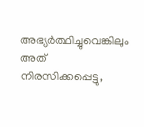അഭ്യർത്ഥിച്ചുവെങ്കിലും അത് നിരസിക്കപ്പെട്ടു,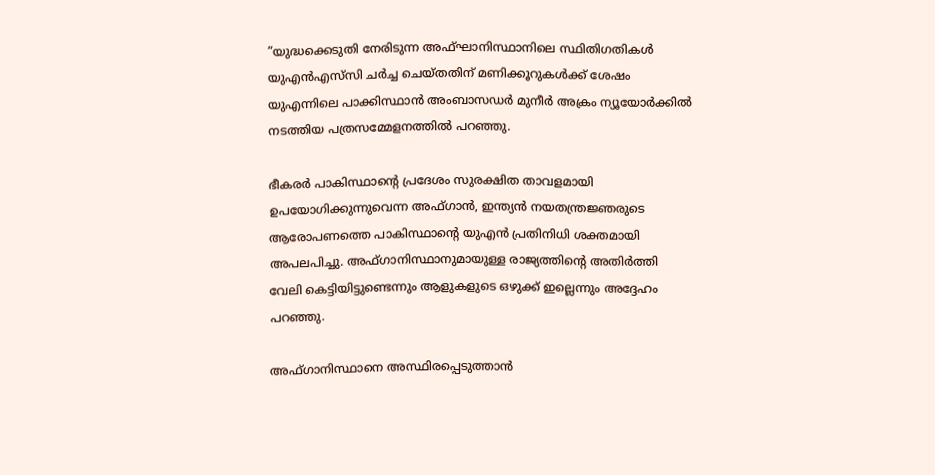”യുദ്ധക്കെടുതി നേരിടുന്ന അഫ്ഘാനിസ്ഥാനിലെ സ്ഥിതിഗതികൾ യുഎൻഎസ്‌സി ചർച്ച ചെയ്തതിന് മണിക്കൂറുകൾക്ക് ശേഷം യുഎന്നിലെ പാക്കിസ്ഥാൻ അംബാസഡർ മുനീർ അക്രം ന്യൂയോർക്കിൽ നടത്തിയ പത്രസമ്മേളനത്തിൽ പറഞ്ഞു.

ഭീകരർ പാകിസ്ഥാന്റെ പ്രദേശം സുരക്ഷിത താവളമായി ഉപയോഗിക്കുന്നുവെന്ന അഫ്ഗാൻ, ഇന്ത്യൻ നയതന്ത്രജ്ഞരുടെ ആരോപണത്തെ പാകിസ്ഥാന്റെ യുഎൻ പ്രതിനിധി ശക്തമായി അപലപിച്ചു. അഫ്ഗാനിസ്ഥാനുമായുള്ള രാജ്യത്തിന്റെ അതിർത്തി വേലി കെട്ടിയിട്ടുണ്ടെന്നും ആളുകളുടെ ഒഴുക്ക് ഇല്ലെന്നും അദ്ദേഹം പറഞ്ഞു.

അഫ്ഗാനിസ്ഥാനെ അസ്ഥിരപ്പെടുത്താൻ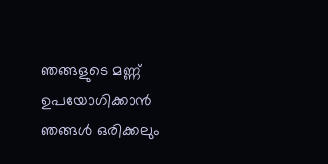ഞങ്ങളുടെ മണ്ണ് ഉപയോഗിക്കാൻ ഞങ്ങൾ ഒരിക്കലും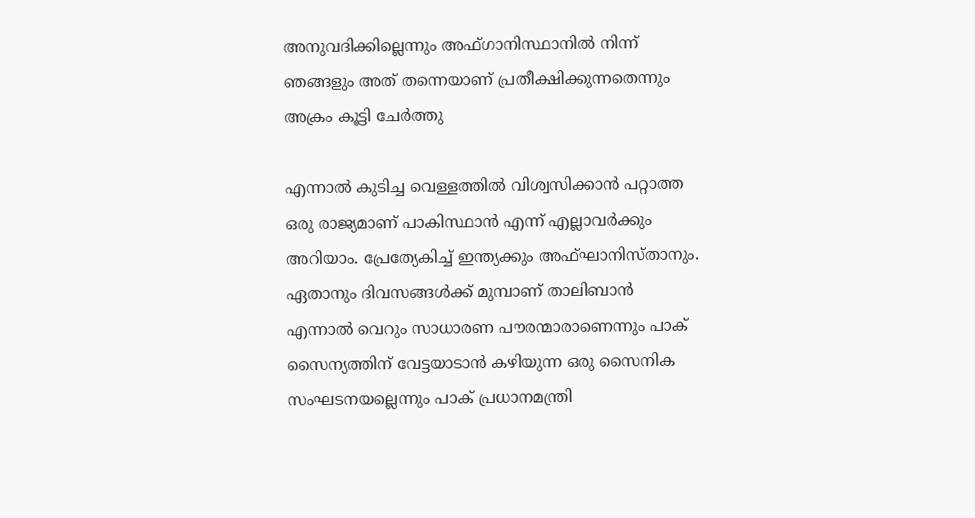അനുവദിക്കില്ലെന്നും അഫ്ഗാനിസ്ഥാനിൽ നിന്ന് ഞങ്ങളും അത് തന്നെയാണ് പ്രതീക്ഷിക്കുന്നതെന്നും അക്രം കൂട്ടി ചേർത്തു

എന്നാൽ കുടിച്ച വെള്ളത്തിൽ വിശ്വസിക്കാൻ പറ്റാത്ത ഒരു രാജ്യമാണ് പാകിസ്ഥാൻ എന്ന് എല്ലാവർക്കും അറിയാം. പ്രേത്യേകിച്ച് ഇന്ത്യക്കും അഫ്ഘാനിസ്താനും. ഏതാനും ദിവസങ്ങൾക്ക് മുമ്പാണ് താലിബാൻ എന്നാൽ വെറും സാധാരണ പൗരന്മാരാണെന്നും പാക് സൈന്യത്തിന് വേട്ടയാടാൻ കഴിയുന്ന ഒരു സൈനിക സംഘടനയല്ലെന്നും പാക് പ്രധാനമന്ത്രി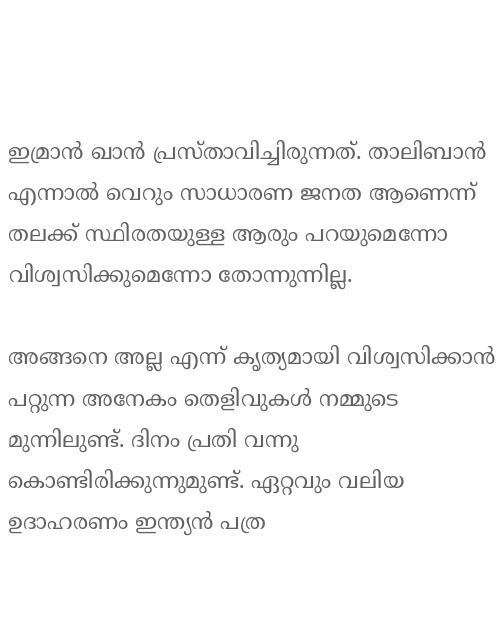ഇമ്രാൻ ഖാൻ പ്രസ്താവിച്ചിരുന്നത്‌. താലിബാൻ എന്നാൽ വെറും സാധാരണ ജനത ആണെന്ന് തലക്ക് സ്ഥിരതയുള്ള ആരും പറയുമെന്നോ വിശ്വസിക്കുമെന്നോ തോന്നുന്നില്ല.

അങ്ങനെ അല്ല എന്ന് കൃത്യമായി വിശ്വസിക്കാൻ പറ്റുന്ന അനേകം തെളിവുകൾ നമ്മുടെ മുന്നിലുണ്ട്. ദിനം പ്രതി വന്നു കൊണ്ടിരിക്കുന്നുമുണ്ട്. ഏറ്റവും വലിയ ഉദാഹരണം ഇന്ത്യൻ പത്ര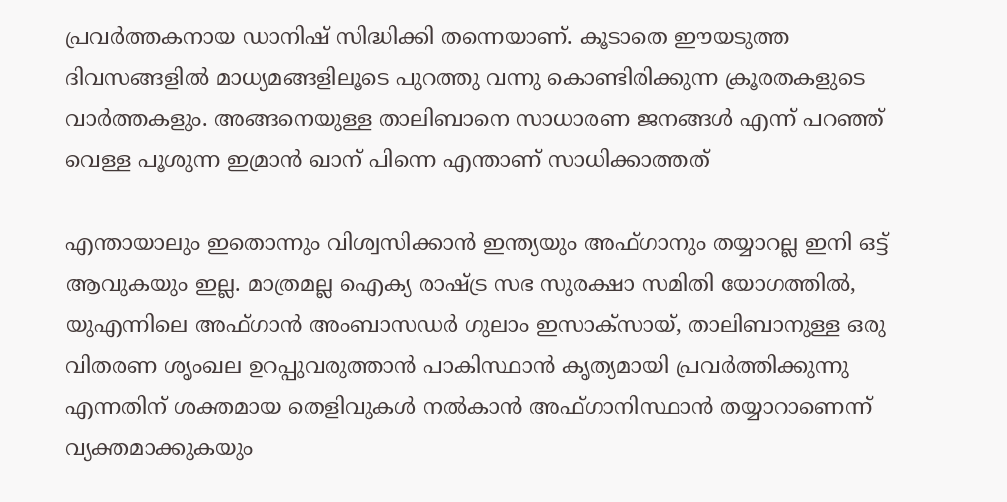പ്രവർത്തകനായ ഡാനിഷ് സിദ്ധിക്കി തന്നെയാണ്. കൂടാതെ ഈയടുത്ത ദിവസങ്ങളിൽ മാധ്യമങ്ങളിലൂടെ പുറത്തു വന്നു കൊണ്ടിരിക്കുന്ന ക്രൂരതകളുടെ വാർത്തകളും. അങ്ങനെയുള്ള താലിബാനെ സാധാരണ ജനങ്ങൾ എന്ന് പറഞ്ഞ് വെള്ള പൂശുന്ന ഇമ്രാൻ ഖാന് പിന്നെ എന്താണ് സാധിക്കാത്തത്

എന്തായാലും ഇതൊന്നും വിശ്വസിക്കാൻ ഇന്ത്യയും അഫ്ഗാനും തയ്യാറല്ല ഇനി ഒട്ട് ആവുകയും ഇല്ല. മാത്രമല്ല ഐക്യ രാഷ്ട്ര സഭ സുരക്ഷാ സമിതി യോഗത്തിൽ, യുഎന്നിലെ അഫ്ഗാൻ അംബാസഡർ ഗുലാം ഇസാക്‌സായ്, താലിബാനുള്ള ഒരു വിതരണ ശൃംഖല ഉറപ്പുവരുത്താൻ പാകിസ്ഥാൻ കൃത്യമായി പ്രവർത്തിക്കുന്നു എന്നതിന് ശക്തമായ തെളിവുകൾ നൽകാൻ അഫ്ഗാനിസ്ഥാൻ തയ്യാറാണെന്ന് വ്യക്തമാക്കുകയും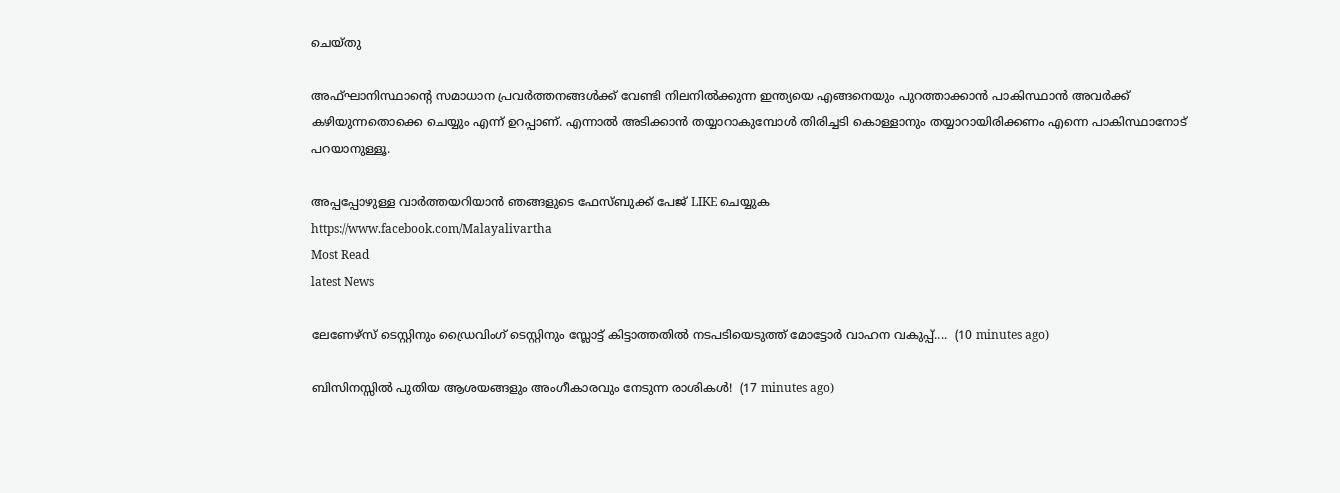ചെയ്തു

അഫ്ഘാനിസ്ഥാന്റെ സമാധാന പ്രവർത്തനങ്ങൾക്ക് വേണ്ടി നിലനിൽക്കുന്ന ഇന്ത്യയെ എങ്ങനെയും പുറത്താക്കാൻ പാകിസ്ഥാൻ അവർക്ക് കഴിയുന്നതൊക്കെ ചെയ്യും എന്ന് ഉറപ്പാണ്. എന്നാൽ അടിക്കാൻ തയ്യാറാകുമ്പോൾ തിരിച്ചടി കൊള്ളാനും തയ്യാറായിരിക്കണം എന്നെ പാകിസ്ഥാനോട് പറയാനുള്ളൂ.

അപ്പപ്പോഴുള്ള വാര്‍ത്തയറിയാന്‍ ഞങ്ങളുടെ ഫേസ്‌ബുക്ക്‌ പേജ് LIKE ചെയ്യുക
https://www.facebook.com/Malayalivartha
Most Read
latest News

ലേണേഴ്സ് ടെസ്റ്റിനും ഡ്രൈവിംഗ് ടെസ്റ്റിനും സ്ലോട്ട് കിട്ടാത്തതിൽ നടപടിയെടുത്ത് മോട്ടോർ വാഹന വകുപ്പ്....  (10 minutes ago)

ബിസിനസ്സിൽ പുതിയ ആശയങ്ങളും അംഗീകാരവും നേടുന്ന രാശികൾ!  (17 minutes ago)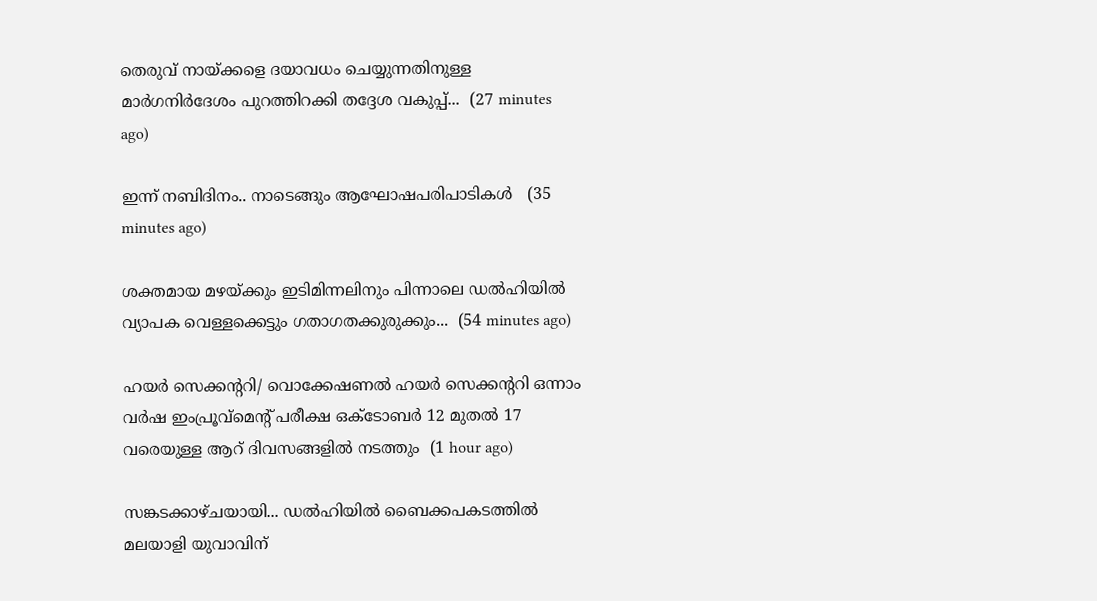തെരുവ് നായ്ക്കളെ ദയാവധം ചെയ്യുന്നതിനുള്ള മാർഗനിർദേശം പുറത്തിറക്കി തദ്ദേശ വകുപ്പ്...  (27 minutes ago)

ഇന്ന് നബിദിനം.. നാടെങ്ങും ആഘോഷപരിപാടികൾ   (35 minutes ago)

ശക്തമായ മഴയ്ക്കും ഇടിമിന്നലിനും പിന്നാലെ ഡൽഹിയിൽ വ്യാപക വെള്ളക്കെട്ടും ഗതാഗതക്കുരുക്കും...  (54 minutes ago)

ഹയർ സെക്കന്ററി/ വൊക്കേഷണൽ ഹയർ സെക്കന്ററി ഒന്നാം വർഷ ഇംപ്രൂവ്മെന്റ് പരീക്ഷ ഒക്ടോബർ 12 മുതൽ 17 വരെയുള്ള ആറ് ദിവസങ്ങളിൽ നടത്തും  (1 hour ago)

സങ്കടക്കാഴ്ചയായി... ഡൽഹിയിൽ ബൈക്കപകടത്തിൽ മലയാളി യുവാവിന്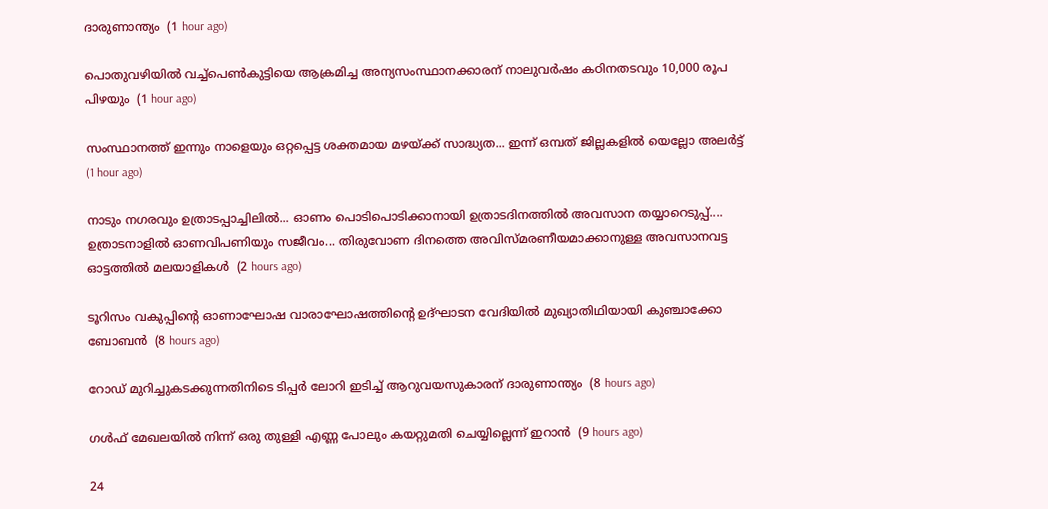ദാരുണാന്ത്യം  (1 hour ago)

പൊതുവഴിയിൽ വച്ച്പെൺകുട്ടിയെ ആക്രമിച്ച അന്യസംസ്ഥാനക്കാരന് നാലുവർഷം കഠിനതടവും 10,000 രൂപ പിഴയും  (1 hour ago)

സംസ്ഥാനത്ത് ഇന്നും നാളെയും ഒറ്റപ്പെട്ട ശക്തമായ മഴയ്ക്ക് സാദ്ധ്യത... ഇന്ന് ഒമ്പത് ജില്ലകളിൽ യെല്ലോ അലർട്ട്  (1 hour ago)

നാടും നഗരവും ഉത്രാടപ്പാച്ചിലിൽ... ഓണം പൊടിപൊടിക്കാനായി ഉത്രാടദിനത്തിൽ അവസാന തയ്യാറെടുപ്പ്.... ഉത്രാടനാളിൽ ഓണവിപണിയും സജീവം... തിരുവോണ ദിനത്തെ അവിസ്മരണീയമാക്കാനുള്ള അവസാനവട്ട ഓട്ടത്തിൽ മലയാളികൾ  (2 hours ago)

ടൂറിസം വകുപ്പിന്റെ ഓണാഘോഷ വാരാഘോഷത്തിന്റെ ഉദ്ഘാടന വേദിയില്‍ മുഖ്യാതിഥിയായി കുഞ്ചാക്കോ ബോബന്‍  (8 hours ago)

റോഡ് മുറിച്ചുകടക്കുന്നതിനിടെ ടിപ്പര്‍ ലോറി ഇടിച്ച് ആറുവയസുകാരന് ദാരുണാന്ത്യം  (8 hours ago)

ഗള്‍ഫ് മേഖലയില്‍ നിന്ന് ഒരു തുള്ളി എണ്ണ പോലും കയറ്റുമതി ചെയ്യില്ലെന്ന് ഇറാന്‍  (9 hours ago)

24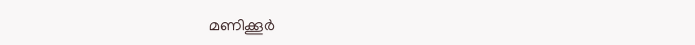മണിക്കൂര്‍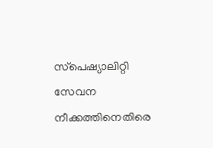സ്‌പെഷ്യാലിറ്റി സേവന നീക്കത്തിനെതിരെ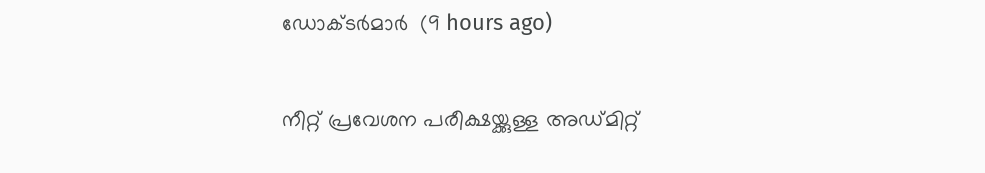ഡോക്ടര്‍മാര്‍  (9 hours ago)

നീറ്റ് പ്രവേശന പരീക്ഷയ്ക്കുള്ള അഡ്മിറ്റ്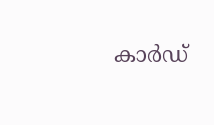കാര്‍ഡ്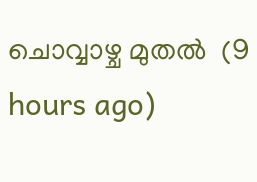ചൊവ്വാഴ്ച മുതല്‍  (9 hours ago)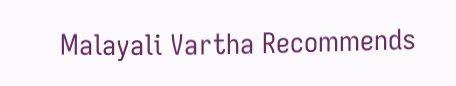Malayali Vartha Recommends